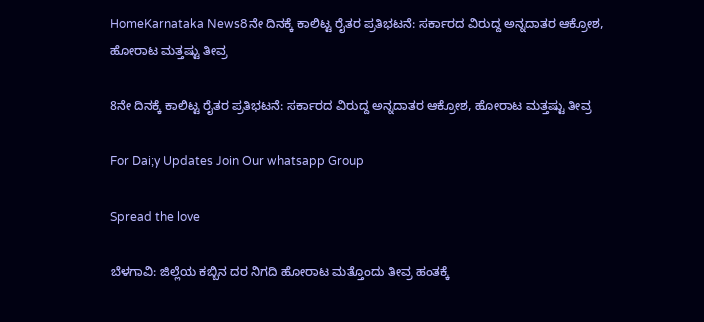HomeKarnataka News8ನೇ ದಿನಕ್ಕೆ ಕಾಲಿಟ್ಟ ರೈತರ ಪ್ರತಿಭಟನೆ: ಸರ್ಕಾರದ ವಿರುದ್ದ ಅನ್ನದಾತರ ಆಕ್ರೋಶ, ಹೋರಾಟ ಮತ್ತಷ್ಟು ತೀವ್ರ

8ನೇ ದಿನಕ್ಕೆ ಕಾಲಿಟ್ಟ ರೈತರ ಪ್ರತಿಭಟನೆ: ಸರ್ಕಾರದ ವಿರುದ್ದ ಅನ್ನದಾತರ ಆಕ್ರೋಶ, ಹೋರಾಟ ಮತ್ತಷ್ಟು ತೀವ್ರ

For Dai;y Updates Join Our whatsapp Group

Spread the love

ಬೆಳಗಾವಿ: ಜಿಲ್ಲೆಯ ಕಬ್ಬಿನ ದರ ನಿಗದಿ ಹೋರಾಟ ಮತ್ತೊಂದು ತೀವ್ರ ಹಂತಕ್ಕೆ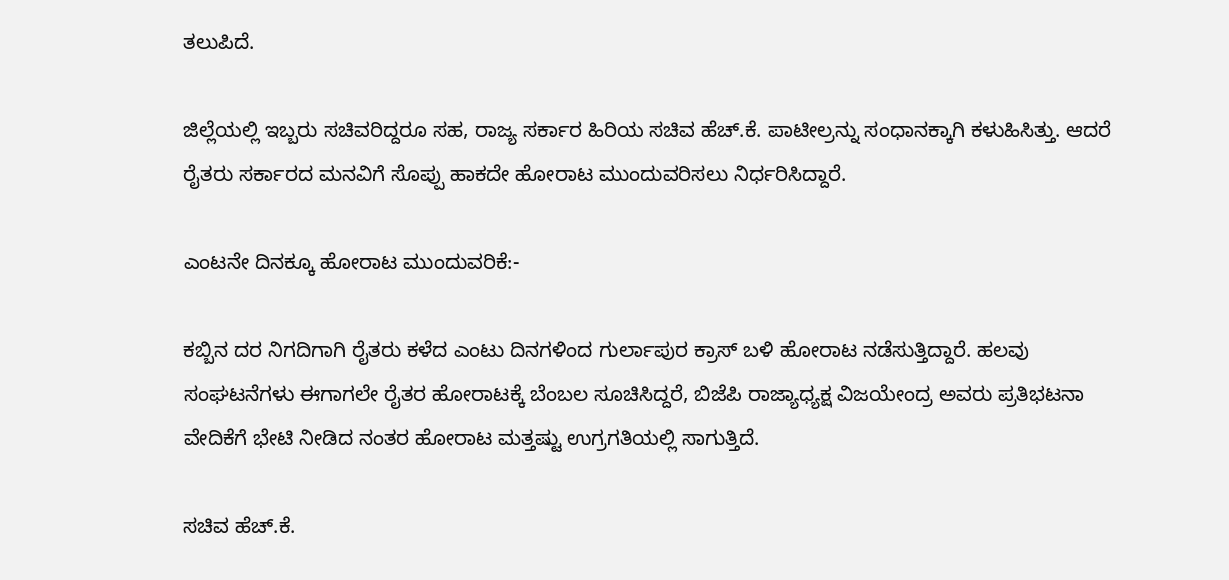ತಲುಪಿದೆ.

ಜಿಲ್ಲೆಯಲ್ಲಿ ಇಬ್ಬರು ಸಚಿವರಿದ್ದರೂ ಸಹ, ರಾಜ್ಯ ಸರ್ಕಾರ ಹಿರಿಯ ಸಚಿವ ಹೆಚ್‌.ಕೆ. ಪಾಟೀಲ್ರನ್ನು ಸಂಧಾನಕ್ಕಾಗಿ ಕಳುಹಿಸಿತ್ತು. ಆದರೆ ರೈತರು ಸರ್ಕಾರದ ಮನವಿಗೆ ಸೊಪ್ಪು ಹಾಕದೇ ಹೋರಾಟ ಮುಂದುವರಿಸಲು ನಿರ್ಧರಿಸಿದ್ದಾರೆ.

ಎಂಟನೇ ದಿನಕ್ಕೂ ಹೋರಾಟ ಮುಂದುವರಿಕೆ:-

ಕಬ್ಬಿನ ದರ ನಿಗದಿಗಾಗಿ ರೈತರು ಕಳೆದ ಎಂಟು ದಿನಗಳಿಂದ ಗುರ್ಲಾಪುರ ಕ್ರಾಸ್ ಬಳಿ ಹೋರಾಟ ನಡೆಸುತ್ತಿದ್ದಾರೆ. ಹಲವು ಸಂಘಟನೆಗಳು ಈಗಾಗಲೇ ರೈತರ ಹೋರಾಟಕ್ಕೆ ಬೆಂಬಲ ಸೂಚಿಸಿದ್ದರೆ, ಬಿಜೆಪಿ ರಾಜ್ಯಾಧ್ಯಕ್ಷ ವಿಜಯೇಂದ್ರ ಅವರು ಪ್ರತಿಭಟನಾ ವೇದಿಕೆಗೆ ಭೇಟಿ ನೀಡಿದ ನಂತರ ಹೋರಾಟ ಮತ್ತಷ್ಟು ಉಗ್ರಗತಿಯಲ್ಲಿ ಸಾಗುತ್ತಿದೆ.

ಸಚಿವ ಹೆಚ್‌.ಕೆ.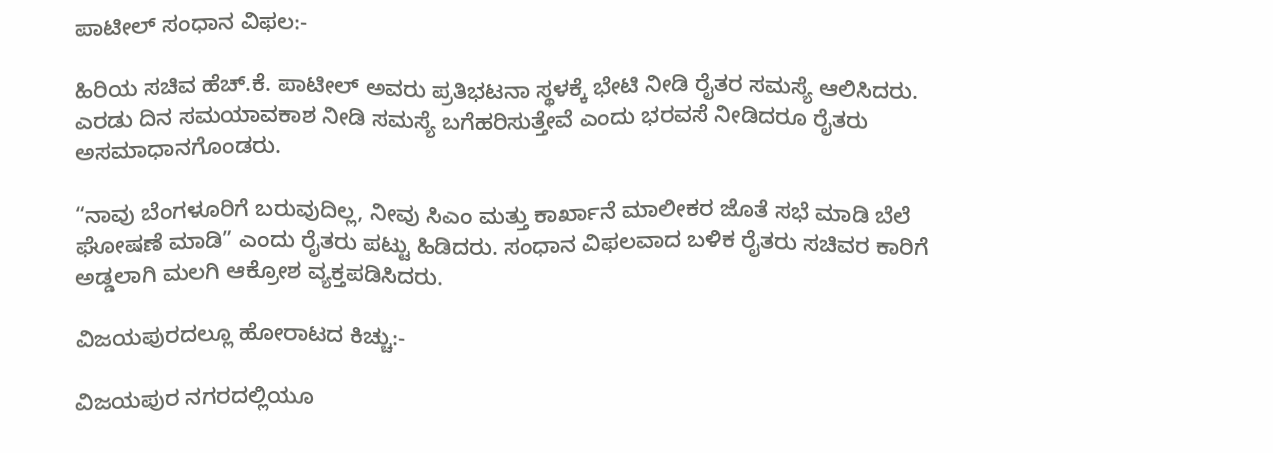ಪಾಟೀಲ್‌ ಸಂಧಾನ ವಿಫಲ:-

ಹಿರಿಯ ಸಚಿವ ಹೆಚ್‌.ಕೆ. ಪಾಟೀಲ್‌ ಅವರು ಪ್ರತಿಭಟನಾ ಸ್ಥಳಕ್ಕೆ ಭೇಟಿ ನೀಡಿ ರೈತರ ಸಮಸ್ಯೆ ಆಲಿಸಿದರು. ಎರಡು ದಿನ ಸಮಯಾವಕಾಶ ನೀಡಿ ಸಮಸ್ಯೆ ಬಗೆಹರಿಸುತ್ತೇವೆ ಎಂದು ಭರವಸೆ ನೀಡಿದರೂ ರೈತರು ಅಸಮಾಧಾನಗೊಂಡರು.

“ನಾವು ಬೆಂಗಳೂರಿಗೆ ಬರುವುದಿಲ್ಲ, ನೀವು ಸಿಎಂ ಮತ್ತು ಕಾರ್ಖಾನೆ ಮಾಲೀಕರ ಜೊತೆ ಸಭೆ ಮಾಡಿ ಬೆಲೆ ಘೋಷಣೆ ಮಾಡಿ” ಎಂದು ರೈತರು ಪಟ್ಟು ಹಿಡಿದರು. ಸಂಧಾನ ವಿಫಲವಾದ ಬಳಿಕ ರೈತರು ಸಚಿವರ ಕಾರಿಗೆ ಅಡ್ಡಲಾಗಿ ಮಲಗಿ ಆಕ್ರೋಶ ವ್ಯಕ್ತಪಡಿಸಿದರು.

ವಿಜಯಪುರದಲ್ಲೂ ಹೋರಾಟದ ಕಿಚ್ಚು:-

ವಿಜಯಪುರ ನಗರದಲ್ಲಿಯೂ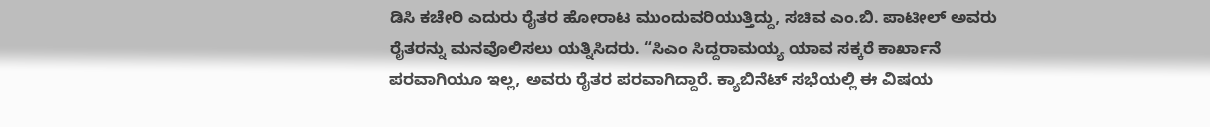ಡಿಸಿ ಕಚೇರಿ ಎದುರು ರೈತರ ಹೋರಾಟ ಮುಂದುವರಿಯುತ್ತಿದ್ದು, ಸಚಿವ ಎಂ.ಬಿ. ಪಾಟೀಲ್ ಅವರು ರೈತರನ್ನು ಮನವೊಲಿಸಲು ಯತ್ನಿಸಿದರು. “ಸಿಎಂ ಸಿದ್ದರಾಮಯ್ಯ ಯಾವ ಸಕ್ಕರೆ ಕಾರ್ಖಾನೆ ಪರವಾಗಿಯೂ ಇಲ್ಲ, ಅವರು ರೈತರ ಪರವಾಗಿದ್ದಾರೆ. ಕ್ಯಾಬಿನೆಟ್ ಸಭೆಯಲ್ಲಿ ಈ ವಿಷಯ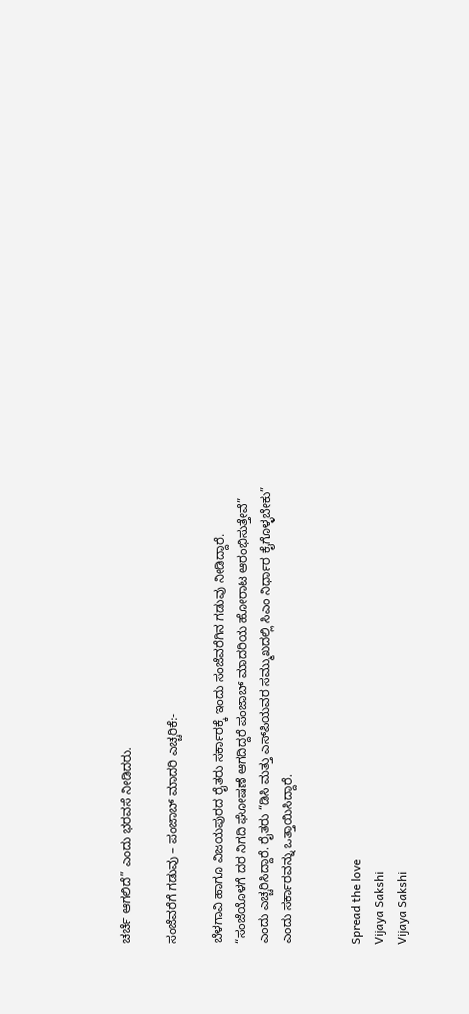ಚರ್ಚೆ ಆಗಲಿದೆ” ಎಂದು ಭರವಸೆ ನೀಡಿದರು.

ಸಂಜೆವರೆಗೆ ಗಡುವು – ಪಂಜಾಬ್ ಮಾದರಿ ಎಚ್ಚರಿಕೆ:-

ಬೆಳಗಾವಿ ಹಾಗೂ ವಿಜಯಪುರದ ರೈತರು ಸರ್ಕಾರಕ್ಕೆ ಇಂದು ಸಂಜೆವರೆಗಿನ ಗಡುವು ನೀಡಿದ್ದಾರೆ. “ಸಂಜೆಯೊಳಗೆ ದರ ನಿಗದಿ ಘೋಷಣೆ ಆಗದಿದ್ದರೆ ಪಂಜಾಬ್ ಮಾದರಿಯ ಹೋರಾಟ ಆರಂಭಿಸುತ್ತೇವೆ” ಎಂದು ಎಚ್ಚರಿಸಿದ್ದಾರೆ. ರೈತರು “ಡಿಸಿ ಮತ್ತು ಎಸ್‌ಪಿಯವರ ಸಮ್ಮುಖದಲ್ಲಿ ಸಿಎಂ ನಿರ್ಧಾರ ಕೈಗೊಳ್ಳಬೇಕು” ಎಂದು ಸರ್ಕಾರವನ್ನು ಒತ್ತಾಯಿಸಿದ್ದಾರೆ.


Spread the love
Vijaya Sakshi
Vijaya Sakshi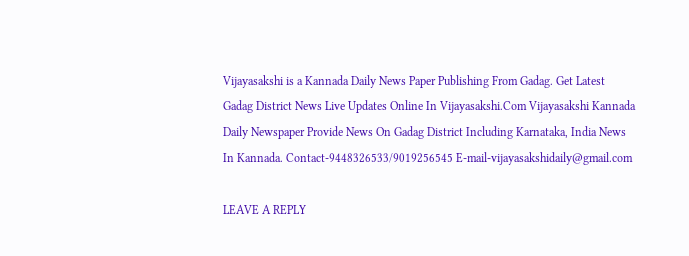Vijayasakshi is a Kannada Daily News Paper Publishing From Gadag. Get Latest Gadag District News Live Updates Online In Vijayasakshi.Com Vijayasakshi Kannada Daily Newspaper Provide News On Gadag District Including Karnataka, India News In Kannada. Contact-9448326533/9019256545 E-mail-vijayasakshidaily@gmail.com

LEAVE A REPLY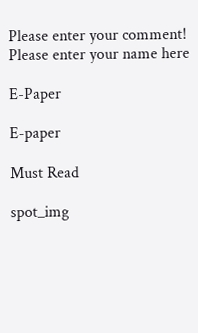Please enter your comment!
Please enter your name here

E-Paper

E-paper

Must Read

spot_img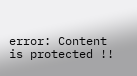error: Content is protected !!